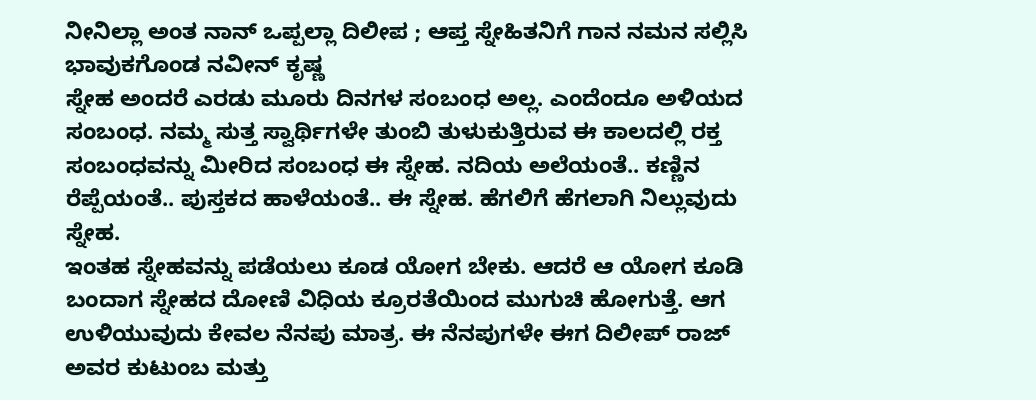ನೀನಿಲ್ಲಾ ಅಂತ ನಾನ್ ಒಪ್ಪಲ್ಲಾ ದಿಲೀಪ ; ಆಪ್ತ ಸ್ನೇಹಿತನಿಗೆ ಗಾನ ನಮನ ಸಲ್ಲಿಸಿ ಭಾವುಕಗೊಂಡ ನವೀನ್ ಕೃಷ್ಣ
ಸ್ನೇಹ ಅಂದರೆ ಎರಡು ಮೂರು ದಿನಗಳ ಸಂಬಂಧ ಅಲ್ಲ. ಎಂದೆಂದೂ ಅಳಿಯದ ಸಂಬಂಧ. ನಮ್ಮ ಸುತ್ತ ಸ್ವಾರ್ಥಿಗಳೇ ತುಂಬಿ ತುಳುಕುತ್ತಿರುವ ಈ ಕಾಲದಲ್ಲಿ ರಕ್ತ ಸಂಬಂಧವನ್ನು ಮೀರಿದ ಸಂಬಂಧ ಈ ಸ್ನೇಹ. ನದಿಯ ಅಲೆಯಂತೆ.. ಕಣ್ಣಿನ ರೆಪ್ಪೆಯಂತೆ.. ಪುಸ್ತಕದ ಹಾಳೆಯಂತೆ.. ಈ ಸ್ನೇಹ. ಹೆಗಲಿಗೆ ಹೆಗಲಾಗಿ ನಿಲ್ಲುವುದು ಸ್ನೇಹ.
ಇಂತಹ ಸ್ನೇಹವನ್ನು ಪಡೆಯಲು ಕೂಡ ಯೋಗ ಬೇಕು. ಆದರೆ ಆ ಯೋಗ ಕೂಡಿ ಬಂದಾಗ ಸ್ನೇಹದ ದೋಣಿ ವಿಧಿಯ ಕ್ರೂರತೆಯಿಂದ ಮುಗುಚಿ ಹೋಗುತ್ತೆ. ಆಗ ಉಳಿಯುವುದು ಕೇವಲ ನೆನಪು ಮಾತ್ರ. ಈ ನೆನಪುಗಳೇ ಈಗ ದಿಲೀಪ್ ರಾಜ್ ಅವರ ಕುಟುಂಬ ಮತ್ತು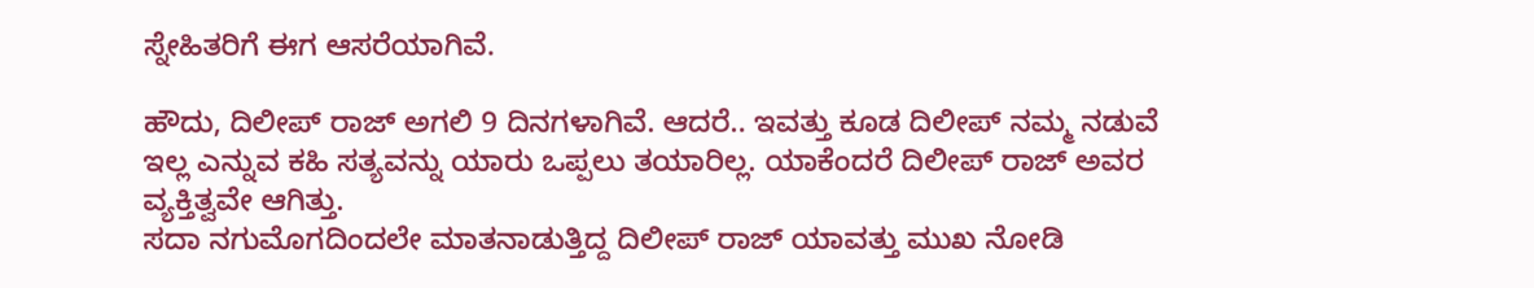ಸ್ನೇಹಿತರಿಗೆ ಈಗ ಆಸರೆಯಾಗಿವೆ.

ಹೌದು, ದಿಲೀಪ್ ರಾಜ್ ಅಗಲಿ 9 ದಿನಗಳಾಗಿವೆ. ಆದರೆ.. ಇವತ್ತು ಕೂಡ ದಿಲೀಪ್ ನಮ್ಮ ನಡುವೆ ಇಲ್ಲ ಎನ್ನುವ ಕಹಿ ಸತ್ಯವನ್ನು ಯಾರು ಒಪ್ಪಲು ತಯಾರಿಲ್ಲ. ಯಾಕೆಂದರೆ ದಿಲೀಪ್ ರಾಜ್ ಅವರ ವ್ಯಕ್ತಿತ್ವವೇ ಆಗಿತ್ತು.
ಸದಾ ನಗುಮೊಗದಿಂದಲೇ ಮಾತನಾಡುತ್ತಿದ್ದ ದಿಲೀಪ್ ರಾಜ್ ಯಾವತ್ತು ಮುಖ ನೋಡಿ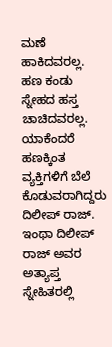ಮಣೆ ಹಾಕಿದವರಲ್ಲ. ಹಣ ಕಂಡು ಸ್ನೇಹದ ಹಸ್ತ ಚಾಚಿದವರಲ್ಲ. ಯಾಕೆಂದರೆ ಹಣಕ್ಕಿಂತ ವ್ಯಕ್ತಿಗಳಿಗೆ ಬೆಲೆ ಕೊಡುವರಾಗಿದ್ದರು ದಿಲೀಪ್ ರಾಜ್.
ಇಂಥಾ ದಿಲೀಪ್ ರಾಜ್ ಅವರ ಅತ್ಯಾಪ್ತ ಸ್ನೇಹಿತರಲ್ಲಿ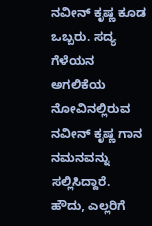ನವೀನ್ ಕೃಷ್ಣ ಕೂಡ ಒಬ್ಬರು. ಸದ್ಯ ಗೆಳೆಯನ ಅಗಲಿಕೆಯ ನೋವಿನಲ್ಲಿರುವ ನವೀನ್ ಕೃಷ್ಣ ಗಾನ ನಮನವನ್ನು ಸಲ್ಲಿಸಿದ್ದಾರೆ.
ಹೌದು, ಎಲ್ಲರಿಗೆ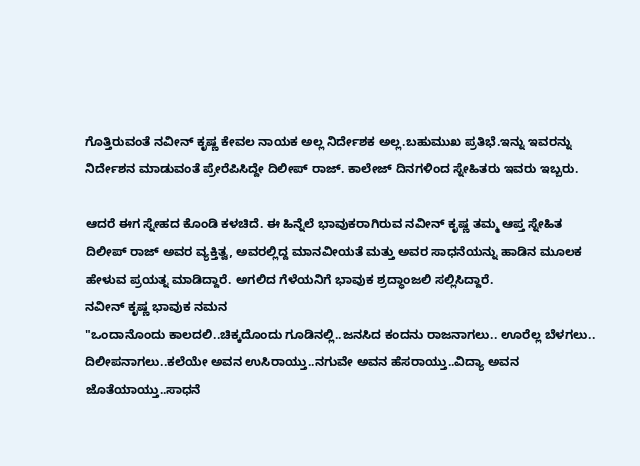ಗೊತ್ತಿರುವಂತೆ ನವೀನ್ ಕೃಷ್ಣ ಕೇವಲ ನಾಯಕ ಅಲ್ಲ ನಿರ್ದೇಶಕ ಅಲ್ಲ.ಬಹುಮುಖ ಪ್ರತಿಭೆ.ಇನ್ನು ಇವರನ್ನು ನಿರ್ದೇಶನ ಮಾಡುವಂತೆ ಪ್ರೇರೆಪಿಸಿದ್ದೇ ದಿಲೀಪ್ ರಾಜ್. ಕಾಲೇಜ್ ದಿನಗಳಿಂದ ಸ್ನೇಹಿತರು ಇವರು ಇಬ್ಬರು.

ಆದರೆ ಈಗ ಸ್ನೇಹದ ಕೊಂಡಿ ಕಳಚಿದೆ. ಈ ಹಿನ್ನೆಲೆ ಭಾವುಕರಾಗಿರುವ ನವೀನ್ ಕೃಷ್ಣ ತಮ್ಮ ಆಪ್ತ ಸ್ನೇಹಿತ ದಿಲೀಪ್ ರಾಜ್ ಅವರ ವ್ಯಕ್ತಿತ್ವ, ಅವರಲ್ಲಿದ್ದ ಮಾನವೀಯತೆ ಮತ್ತು ಅವರ ಸಾಧನೆಯನ್ನು ಹಾಡಿನ ಮೂಲಕ ಹೇಳುವ ಪ್ರಯತ್ನ ಮಾಡಿದ್ದಾರೆ. ಅಗಲಿದ ಗೆಳೆಯನಿಗೆ ಭಾವುಕ ಶ್ರದ್ಧಾಂಜಲಿ ಸಲ್ಲಿಸಿದ್ದಾರೆ.
ನವೀನ್ ಕೃಷ್ಣ ಭಾವುಕ ನಮನ
"ಒಂದಾನೊಂದು ಕಾಲದಲಿ..ಚಿಕ್ಕದೊಂದು ಗೂಡಿನಲ್ಲಿ..ಜನಸಿದ ಕಂದನು ರಾಜನಾಗಲು.. ಊರೆಲ್ಲ ಬೆಳಗಲು.. ದಿಲೀಪನಾಗಲು..ಕಲೆಯೇ ಅವನ ಉಸಿರಾಯ್ತು..ನಗುವೇ ಅವನ ಹೆಸರಾಯ್ತು..ವಿದ್ಯಾ ಅವನ ಜೊತೆಯಾಯ್ತು..ಸಾಧನೆ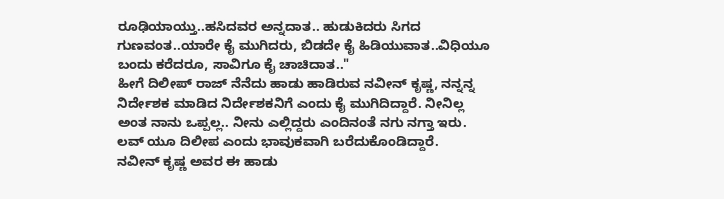ರೂಢಿಯಾಯ್ತು..ಹಸಿದವರ ಅನ್ನದಾತ.. ಹುಡುಕಿದರು ಸಿಗದ ಗುಣವಂತ..ಯಾರೇ ಕೈ ಮುಗಿದರು, ಬಿಡದೇ ಕೈ ಹಿಡಿಯುವಾತ..ವಿಧಿಯೂ ಬಂದು ಕರೆದರೂ, ಸಾವಿಗೂ ಕೈ ಚಾಚಿದಾತ.."
ಹೀಗೆ ದಿಲೀಪ್ ರಾಜ್ ನೆನೆದು ಹಾಡು ಹಾಡಿರುವ ನವೀನ್ ಕೃಷ್ಣ, ನನ್ನನ್ನ ನಿರ್ದೇಶಕ ಮಾಡಿದ ನಿರ್ದೇಶಕನಿಗೆ ಎಂದು ಕೈ ಮುಗಿದಿದ್ದಾರೆ. ನೀನಿಲ್ಲ ಅಂತ ನಾನು ಒಪ್ಪಲ್ಲ.. ನೀನು ಎಲ್ಲಿದ್ದರು ಎಂದಿನಂತೆ ನಗು ನಗ್ತಾ ಇರು. ಲವ್ ಯೂ ದಿಲೀಪ ಎಂದು ಭಾವುಕವಾಗಿ ಬರೆದುಕೊಂಡಿದ್ದಾರೆ.
ನವೀನ್ ಕೃಷ್ಣ ಅವರ ಈ ಹಾಡು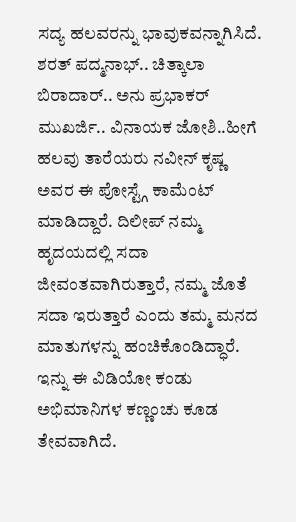ಸದ್ಯ ಹಲವರನ್ನು ಭಾವುಕವನ್ನಾಗಿಸಿದೆ. ಶರತ್ ಪದ್ಮನಾಭ್.. ಚಿತ್ಕಾಲಾ ಬಿರಾದಾರ್.. ಅನು ಪ್ರಭಾಕರ್ ಮುಖರ್ಜಿ.. ವಿನಾಯಕ ಜೋಶಿ..ಹೀಗೆ ಹಲವು ತಾರೆಯರು ನವೀನ್ ಕೃಷ್ಣ ಅವರ ಈ ಪೋಸ್ಟ್ಗೆ ಕಾಮೆಂಟ್ ಮಾಡಿದ್ದಾರೆ. ದಿಲೀಪ್ ನಮ್ಮ ಹೃದಯದಲ್ಲಿ ಸದಾ ಜೀವಂತವಾಗಿರುತ್ತಾರೆ, ನಮ್ಮ ಜೊತೆ ಸದಾ ಇರುತ್ತಾರೆ ಎಂದು ತಮ್ಮ ಮನದ ಮಾತುಗಳನ್ನು ಹಂಚಿಕೊಂಡಿದ್ಧಾರೆ.
ಇನ್ನು ಈ ವಿಡಿಯೋ ಕಂಡು ಅಭಿಮಾನಿಗಳ ಕಣ್ಣಂಚು ಕೂಡ ತೇವವಾಗಿದೆ.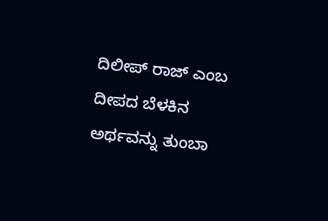ದಿಲೀಪ್ ರಾಜ್ ಎಂಬ ದೀಪದ ಬೆಳಕಿನ ಅರ್ಥವನ್ನು ತುಂಬಾ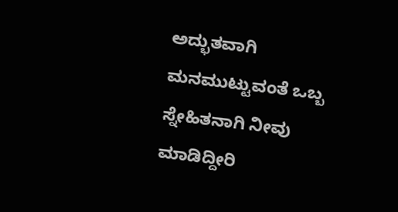ಅದ್ಭುತವಾಗಿ ಮನಮುಟ್ಟುವಂತೆ ಒಬ್ಬ ಸ್ನೇಹಿತನಾಗಿ ನೀವು ಮಾಡಿದ್ದೀರಿ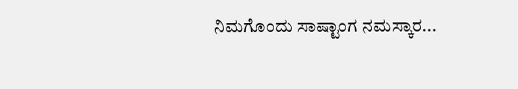ನಿಮಗೊಂದು ಸಾಷ್ಟಾಂಗ ನಮಸ್ಕಾರ...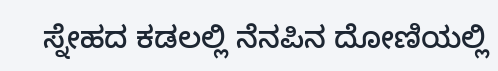ಸ್ನೇಹದ ಕಡಲಲ್ಲಿ ನೆನಪಿನ ದೋಣಿಯಲ್ಲಿ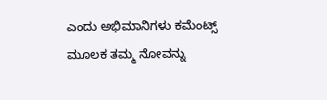ಎಂದು ಅಭಿಮಾನಿಗಳು ಕಮೆಂಟ್ಸ್ ಮೂಲಕ ತಮ್ಮ ನೋವನ್ನು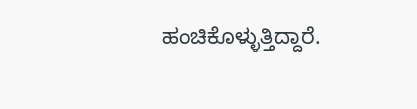ಹಂಚಿಕೊಳ್ಳುತ್ತಿದ್ದಾರೆ.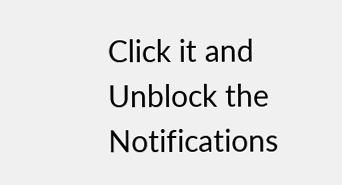Click it and Unblock the Notifications